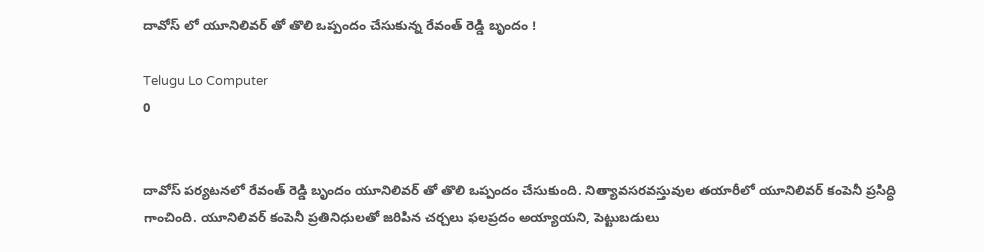దావోస్ లో యూనిలివర్ తో తొలి ఒప్పందం చేసుకున్న రేవంత్ రెడ్డి బృందం !

Telugu Lo Computer
0


దావోస్ పర్యటనలో రేవంత్ రెడ్డి బృందం యూనిలివర్ తో తొలి ఒప్పందం చేసుకుంది. నిత్యావసరవస్తువుల తయారీలో యూనిలివర్ కంపెనీ ప్రసిద్ధి గాంచింది. యూనిలివర్ కంపెనీ ప్రతినిధులతో జరిపిన చర్చలు ఫలప్రదం అయ్యాయని, పెట్టుబడులు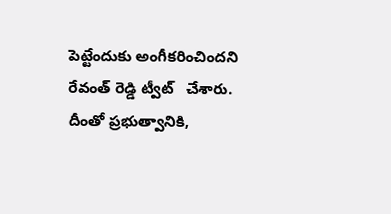పెట్టేందుకు అంగీకరించిందని రేవంత్ రెడ్డి ట్వీట్   చేశారు. దీంతో ప్రభుత్వానికి,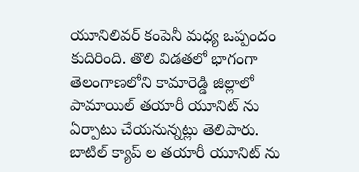యూనిలివర్ కంపెనీ మధ్య ఒప్పందం కుదిరింది. తొలి విడతలో భాగంగా తెలంగాణలోని కామారెడ్డి జిల్లాలో పామాయిల్ తయారీ యూనిట్ ను ఏర్పాటు చేయనున్నట్లు తెలిపారు. బాటిల్ క్యాప్ ల తయారీ యూనిట్ ను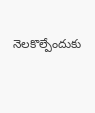నెలకొల్పేందుకు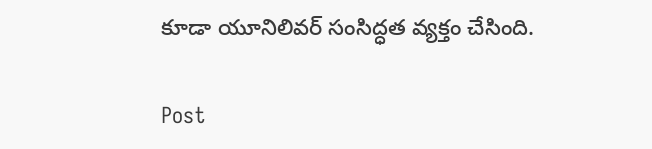కూడా యూనిలివర్ సంసిద్ధత వ్యక్తం చేసింది.

Post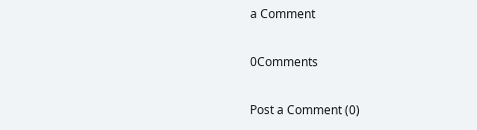a Comment

0Comments

Post a Comment (0)